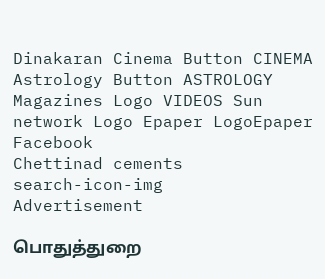Dinakaran Cinema Button CINEMA Astrology Button ASTROLOGY  Magazines Logo VIDEOS Sun network Logo Epaper LogoEpaper Facebook
Chettinad cements
search-icon-img
Advertisement

பொதுத்துறை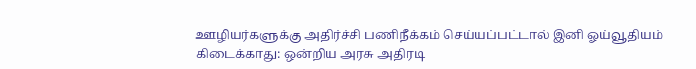ஊழியர்களுக்கு அதிர்ச்சி பணிநீக்கம் செய்யப்பட்டால் இனி ஓய்வூதியம் கிடைக்காது: ஒன்றிய அரசு அதிரடி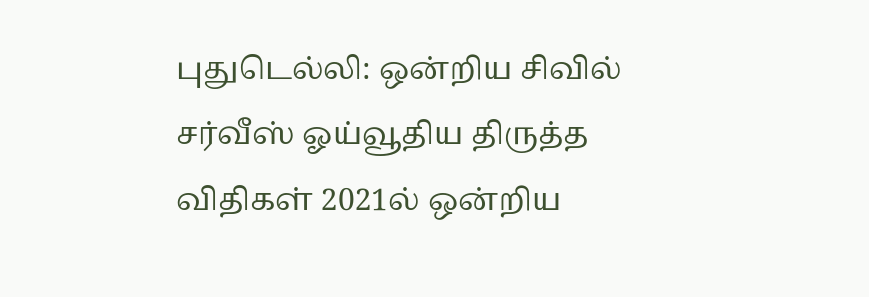புதுடெல்லி: ஒன்றிய சிவில் சர்வீஸ் ஓய்வூதிய திருத்த விதிகள் 2021ல் ஒன்றிய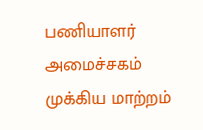பணியாளர் அமைச்சகம் முக்கிய மாற்றம்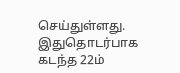செய்துள்ளது. இதுதொடர்பாக கடந்த 22ம்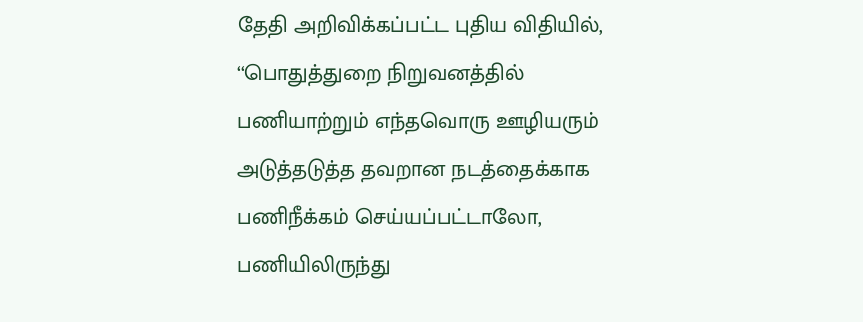தேதி அறிவிக்கப்பட்ட புதிய விதியில், ‘‘பொதுத்துறை நிறுவனத்தில் பணியாற்றும் எந்தவொரு ஊழியரும் அடுத்தடுத்த தவறான நடத்தைக்காக பணிநீக்கம் செய்யப்பட்டாலோ, பணியிலிருந்து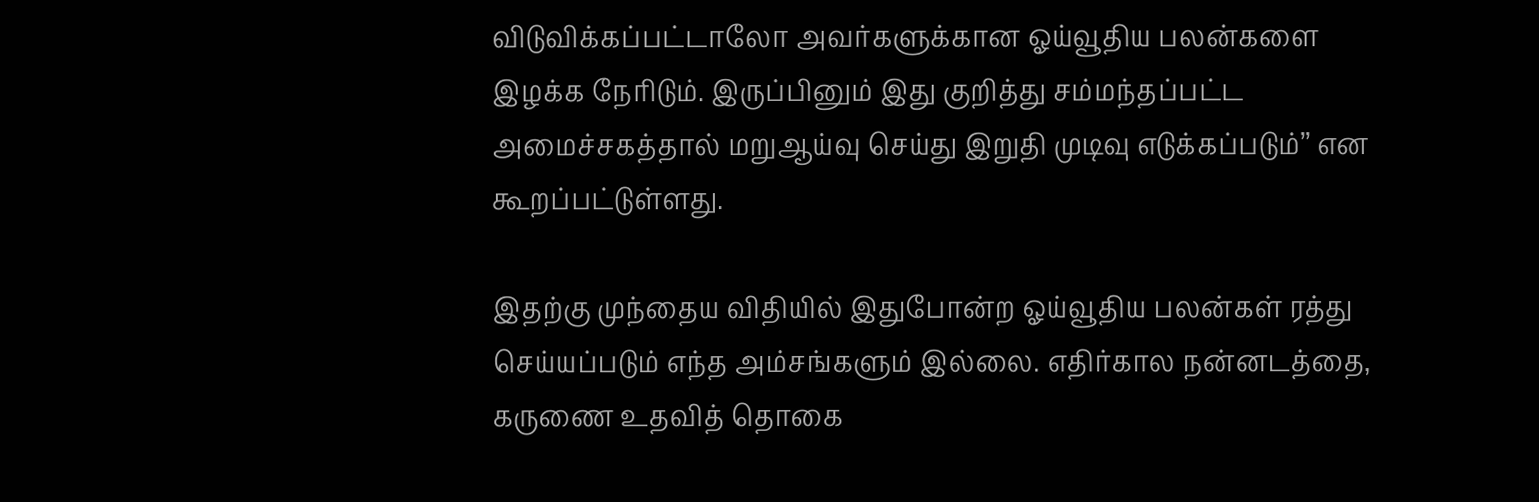விடுவிக்கப்பட்டாலோ அவர்களுக்கான ஓய்வூதிய பலன்களை இழக்க நேரிடும். இருப்பினும் இது குறித்து சம்மந்தப்பட்ட அமைச்சகத்தால் மறுஆய்வு செய்து இறுதி முடிவு எடுக்கப்படும்’’ என கூறப்பட்டுள்ளது.

இதற்கு முந்தைய விதியில் இதுபோன்ற ஓய்வூதிய பலன்கள் ரத்து செய்யப்படும் எந்த அம்சங்களும் இல்லை. எதிர்கால நன்னடத்தை, கருணை உதவித் தொகை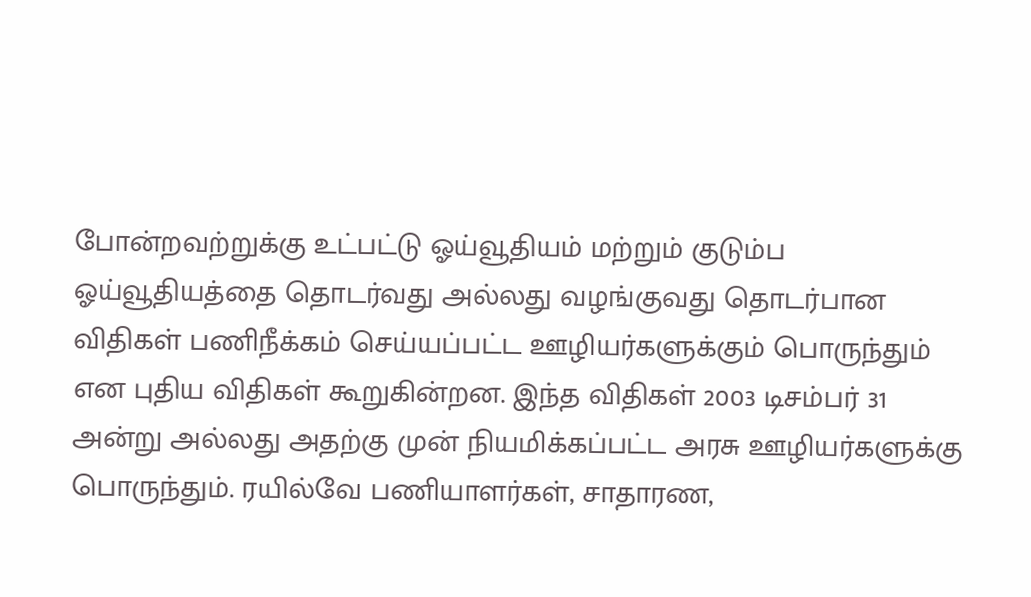போன்றவற்றுக்கு உட்பட்டு ஓய்வூதியம் மற்றும் குடும்ப ஓய்வூதியத்தை தொடர்வது அல்லது வழங்குவது தொடர்பான விதிகள் பணிநீக்கம் செய்யப்பட்ட ஊழியர்களுக்கும் பொருந்தும் என புதிய விதிகள் கூறுகின்றன. இந்த விதிகள் 2003 டிசம்பர் 31 அன்று அல்லது அதற்கு முன் நியமிக்கப்பட்ட அரசு ஊழியர்களுக்கு பொருந்தும். ரயில்வே பணியாளர்கள், சாதாரண,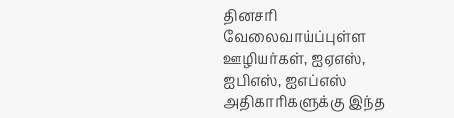தினசரி வேலைவாய்ப்புள்ள ஊழியர்கள், ஐஏஎஸ், ஐபிஎஸ், ஐஎப்எஸ் அதிகாரிகளுக்கு இந்த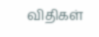விதிகள்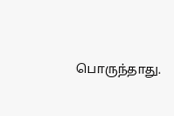பொருந்தாது.